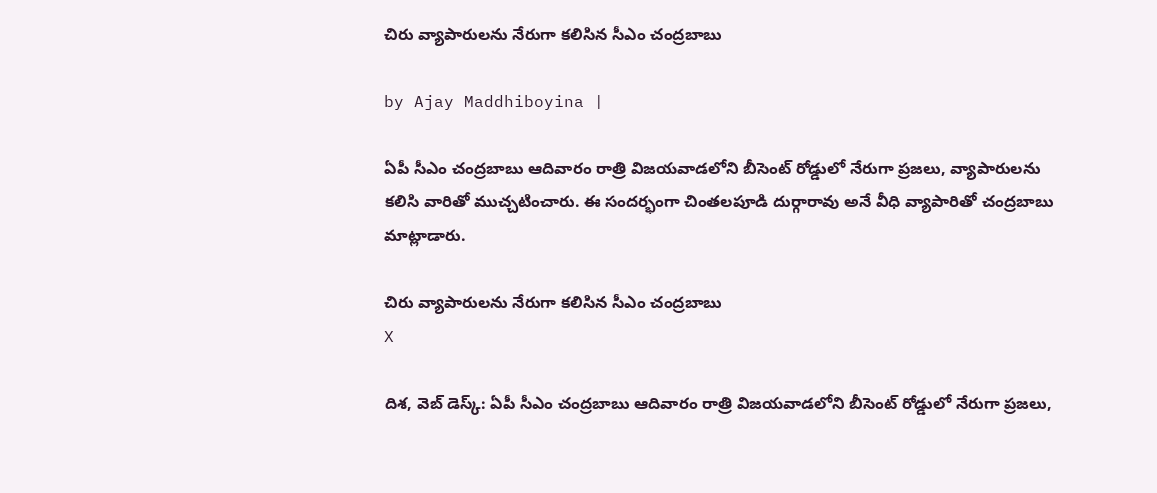చిరు వ్యాపారులను నేరుగా కలిసిన సీఎం చంద్రబాబు

by Ajay Maddhiboyina |

ఏపీ సీఎం చంద్ర‌బాబు ఆదివారం రాత్రి విజ‌య‌వాడ‌లోని బీసెంట్ రోడ్డులో నేరుగా ప్ర‌జ‌లు, వ్యాపారుల‌ను క‌లిసి వారితో ముచ్చ‌టించారు. ఈ సంద‌ర్భంగా చింత‌ల‌పూడి దుర్గారావు అనే వీధి వ్యాపారితో చంద్ర‌బాబు మాట్లాడారు.

చిరు వ్యాపారులను నేరుగా కలిసిన సీఎం చంద్రబాబు
X

దిశ‌, వెబ్ డెస్క్: ఏపీ సీఎం చంద్ర‌బాబు ఆదివారం రాత్రి విజ‌య‌వాడ‌లోని బీసెంట్ రోడ్డులో నేరుగా ప్ర‌జ‌లు,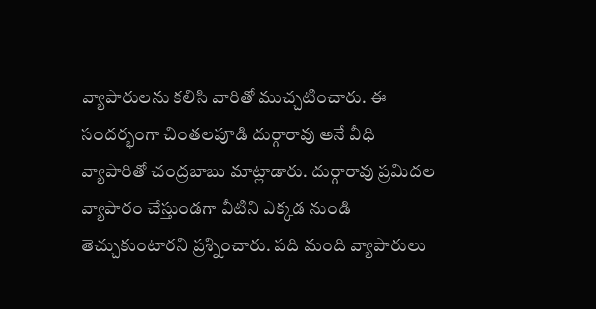వ్యాపారుల‌ను క‌లిసి వారితో ముచ్చ‌టించారు. ఈ సంద‌ర్భంగా చింత‌ల‌పూడి దుర్గారావు అనే వీధి వ్యాపారితో చంద్ర‌బాబు మాట్లాడారు. దుర్గారావు ప్ర‌మిద‌ల వ్యాపారం చేస్తుండ‌గా వీటిని ఎక్క‌డ నుండి తెచ్చుకుంటార‌ని ప్ర‌శ్నించారు. ప‌ది మంది వ్యాపారులు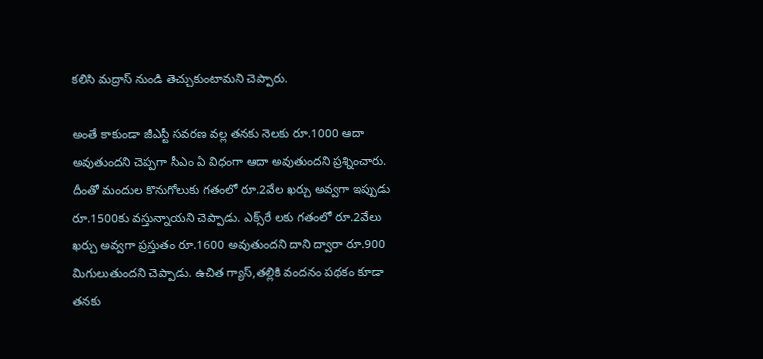క‌లిసి మద్రాస్ నుండి తెచ్చుకుంటామ‌ని చెప్పారు.

అంతే కాకుండా జీఎస్టీ స‌వ‌ర‌ణ వ‌ల్ల త‌నకు నెల‌కు రూ.1000 ఆదా అవుతుంద‌ని చెప్ప‌గా సీఎం ఏ విధంగా ఆదా అవుతుంద‌ని ప్ర‌శ్నించారు. దీంతో మందుల కొనుగోలుకు గ‌తంలో రూ.2వేల ఖ‌ర్చు అవ్వ‌గా ఇప్పుడు రూ.1500కు వ‌స్తున్నాయ‌ని చెప్పాడు. ఎక్స్‌రే లకు గతంలో రూ.2వేలు ఖర్చు అవ్వగా ప్రస్తుతం రూ.1600 అవుతుందని దాని ద్వారా రూ.900 మిగులుతుందని చెప్పాడు. ఉచిత గ్యాస్,తల్లికి వందనం పథకం కూడా తనకు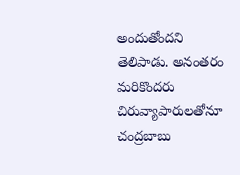అందుతోందని తెలిపాడు. అనంతరం మరికొందరు చిరువ్యాపారులతోనూ చంద్రబాబు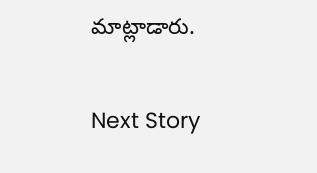మాట్లాడారు.

Next Story